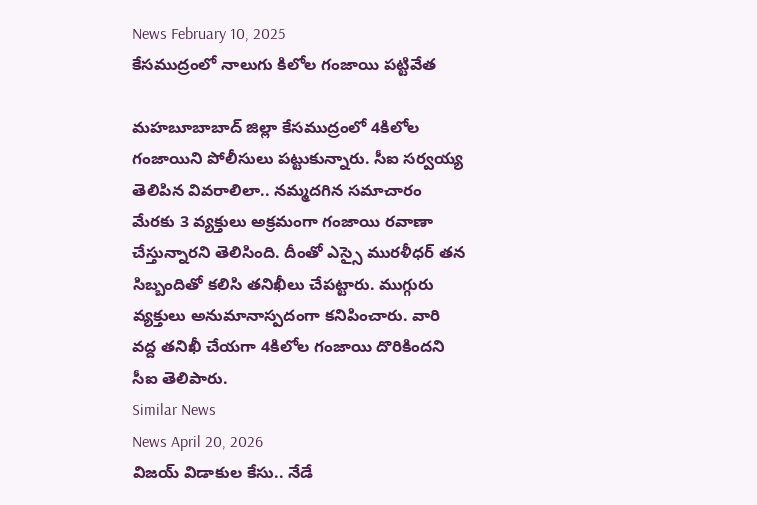News February 10, 2025
కేసముద్రంలో నాలుగు కిలోల గంజాయి పట్టివేత

మహబూబాబాద్ జిల్లా కేసముద్రంలో 4కిలోల గంజాయిని పోలీసులు పట్టుకున్నారు. సీఐ సర్వయ్య తెలిపిన వివరాలిలా.. నమ్మదగిన సమాచారం మేరకు 3 వ్యక్తులు అక్రమంగా గంజాయి రవాణా చేస్తున్నారని తెలిసింది. దీంతో ఎస్సై మురళీధర్ తన సిబ్బందితో కలిసి తనిఖీలు చేపట్టారు. ముగ్గురు వ్యక్తులు అనుమానాస్పదంగా కనిపించారు. వారి వద్ద తనిఖీ చేయగా 4కిలోల గంజాయి దొరికిందని సీఐ తెలిపారు.
Similar News
News April 20, 2026
విజయ్ విడాకుల కేసు.. నేడే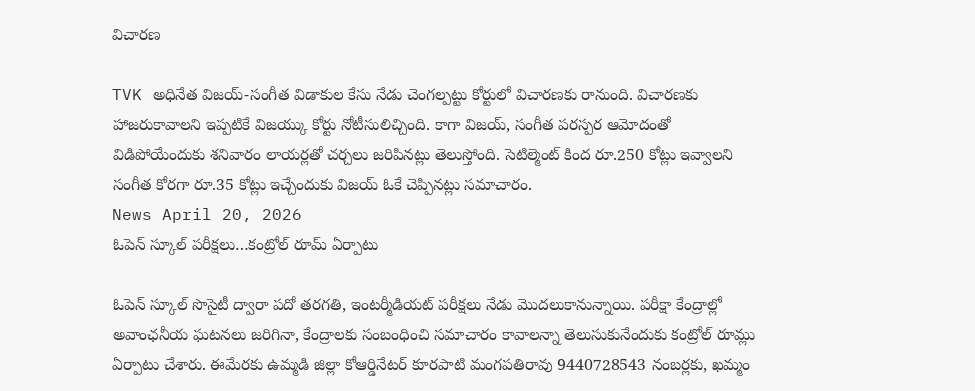విచారణ

TVK అధినేత విజయ్-సంగీత విడాకుల కేసు నేడు చెంగల్పట్టు కోర్టులో విచారణకు రానుంది. విచారణకు హాజరుకావాలని ఇప్పటికే విజయ్కు కోర్టు నోటీసులిచ్చింది. కాగా విజయ్, సంగీత పరస్పర ఆమోదంతో విడిపోయేందుకు శనివారం లాయర్లతో చర్చలు జరిపినట్లు తెలుస్తోంది. సెటిల్మెంట్ కింద రూ.250 కోట్లు ఇవ్వాలని సంగీత కోరగా రూ.35 కోట్లు ఇచ్చేందుకు విజయ్ ఓకే చెప్పినట్లు సమాచారం.
News April 20, 2026
ఓపెన్ స్కూల్ పరీక్షలు…కంట్రోల్ రూమ్ ఏర్పాటు

ఓపెన్ స్కూల్ సొసైటీ ద్వారా పదో తరగతి, ఇంటర్మీడియట్ పరీక్షలు నేడు మొదలుకానున్నాయి. పరీక్షా కేంద్రాల్లో అవాంఛనీయ ఘటనలు జరిగినా, కేంద్రాలకు సంబంధించి సమాచారం కావాలన్నా తెలుసుకునేందుకు కంట్రోల్ రూమ్లు ఏర్పాటు చేశారు. ఈమేరకు ఉమ్మడి జిల్లా కోఆర్డినేటర్ కూరపాటి మంగపతిరావు 9440728543 నంబర్లకు, ఖమ్మం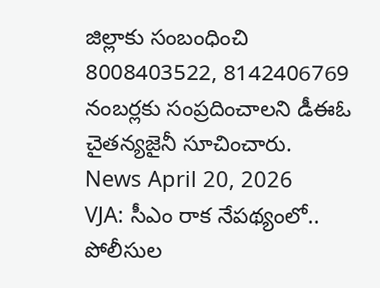జిల్లాకు సంబంధించి 8008403522, 8142406769 నంబర్లకు సంప్రదించాలని డీఈఓ చైతన్యజైనీ సూచించారు.
News April 20, 2026
VJA: సీఎం రాక నేపథ్యంలో.. పోలీసుల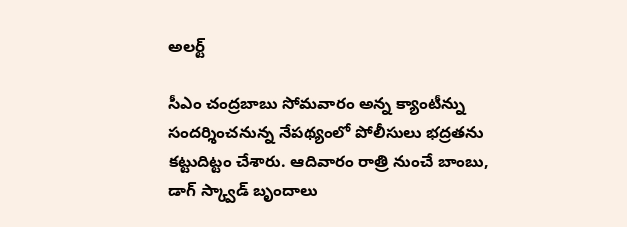అలర్ట్

సీఎం చంద్రబాబు సోమవారం అన్న క్యాంటీన్ను సందర్శించనున్న నేపథ్యంలో పోలీసులు భద్రతను కట్టుదిట్టం చేశారు. ఆదివారం రాత్రి నుంచే బాంబు, డాగ్ స్క్వాడ్ బృందాలు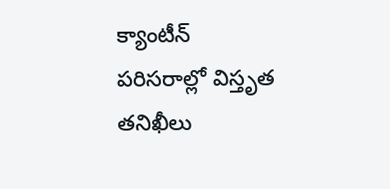క్యాంటీన్ పరిసరాల్లో విస్తృత తనిఖీలు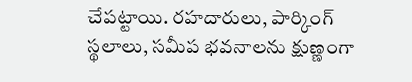చేపట్టాయి. రహదారులు, పార్కింగ్ స్థలాలు, సమీప భవనాలను క్షుణ్ణంగా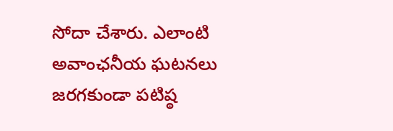సోదా చేశారు. ఎలాంటి అవాంఛనీయ ఘటనలు జరగకుండా పటిష్ఠ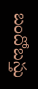బందోబస్తు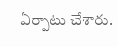ఏర్పాటు చేశారు.